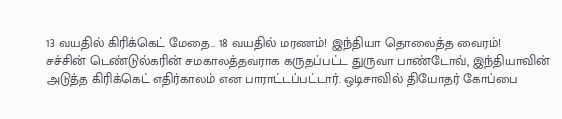13 வயதில் கிரிக்கெட் மேதை.. 18 வயதில் மரணம்! இந்தியா தொலைத்த வைரம்!
சச்சின் டெண்டுல்கரின் சமகாலத்தவராக கருதப்பட்ட துருவா பாண்டோவ், இந்தியாவின் அடுத்த கிரிக்கெட் எதிர்காலம் என பாராட்டப்பட்டார். ஒடிசாவில் தியோதர் கோப்பை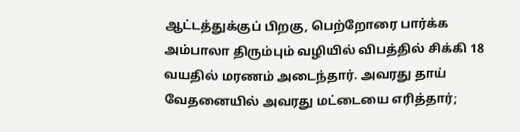ஆட்டத்துக்குப் பிறகு, பெற்றோரை பார்க்க அம்பாலா திரும்பும் வழியில் விபத்தில் சிக்கி 18 வயதில் மரணம் அடைந்தார். அவரது தாய் வேதனையில் அவரது மட்டையை எரித்தார்;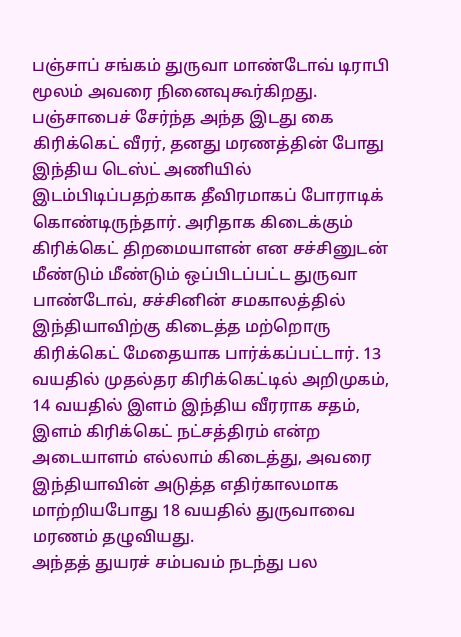பஞ்சாப் சங்கம் துருவா மாண்டோவ் டிராபி மூலம் அவரை நினைவுகூர்கிறது.
பஞ்சாபைச் சேர்ந்த அந்த இடது கை கிரிக்கெட் வீரர், தனது மரணத்தின் போது இந்திய டெஸ்ட் அணியில் இடம்பிடிப்பதற்காக தீவிரமாகப் போராடிக் கொண்டிருந்தார். அரிதாக கிடைக்கும் கிரிக்கெட் திறமையாளன் என சச்சினுடன் மீண்டும் மீண்டும் ஒப்பிடப்பட்ட துருவா பாண்டோவ், சச்சினின் சமகாலத்தில் இந்தியாவிற்கு கிடைத்த மற்றொரு கிரிக்கெட் மேதையாக பார்க்கப்பட்டார். 13 வயதில் முதல்தர கிரிக்கெட்டில் அறிமுகம், 14 வயதில் இளம் இந்திய வீரராக சதம், இளம் கிரிக்கெட் நட்சத்திரம் என்ற அடையாளம் எல்லாம் கிடைத்து, அவரை இந்தியாவின் அடுத்த எதிர்காலமாக மாற்றியபோது 18 வயதில் துருவாவை மரணம் தழுவியது.
அந்தத் துயரச் சம்பவம் நடந்து பல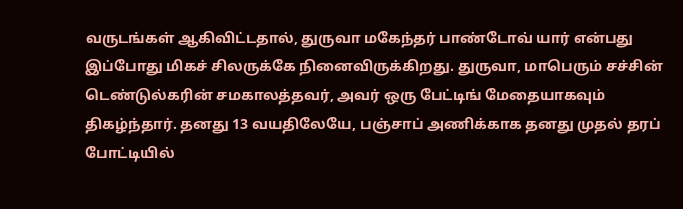வருடங்கள் ஆகிவிட்டதால், துருவா மகேந்தர் பாண்டோவ் யார் என்பது இப்போது மிகச் சிலருக்கே நினைவிருக்கிறது. துருவா, மாபெரும் சச்சின் டெண்டுல்கரின் சமகாலத்தவர், அவர் ஒரு பேட்டிங் மேதையாகவும் திகழ்ந்தார். தனது 13 வயதிலேயே, பஞ்சாப் அணிக்காக தனது முதல் தரப் போட்டியில்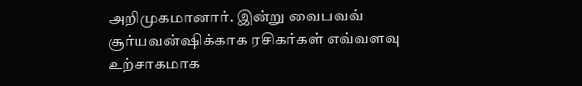அறிமுகமானார். இன்று வைபவவ் சூர்யவன்ஷிக்காக ரசிகர்கள் எவ்வளவு உற்சாகமாக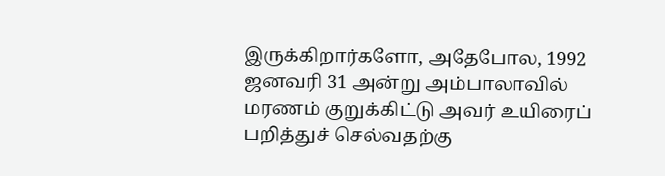இருக்கிறார்களோ, அதேபோல, 1992 ஜனவரி 31 அன்று அம்பாலாவில் மரணம் குறுக்கிட்டு அவர் உயிரைப் பறித்துச் செல்வதற்கு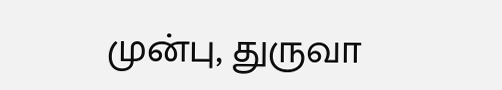முன்பு, துருவா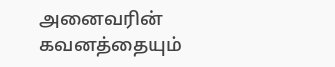அனைவரின் கவனத்தையும்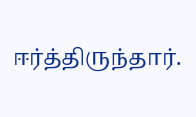ஈர்த்திருந்தார்.